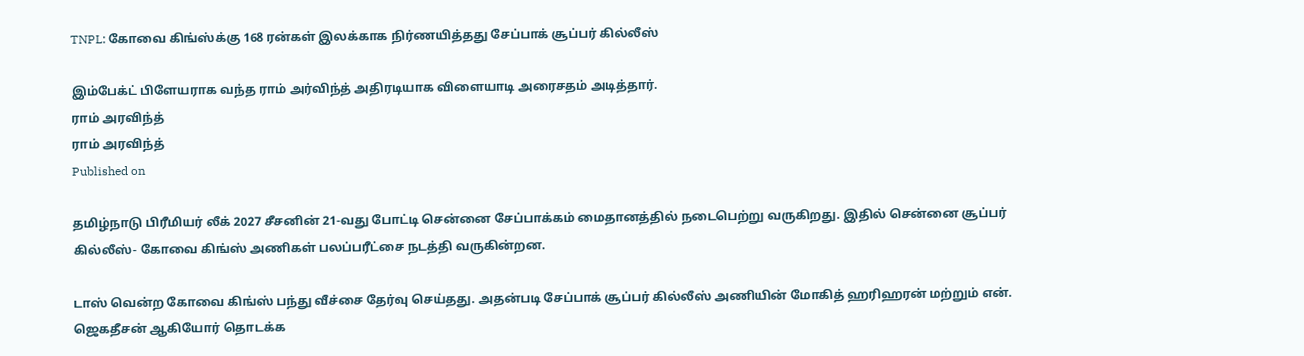TNPL: கோவை கிங்ஸ்க்கு 168 ரன்கள் இலக்காக நிர்ணயித்தது சேப்பாக் சூப்பர் கில்லீஸ்

இம்பேக்ட் பிளேயராக வந்த ராம் அர்விந்த் அதிரடியாக விளையாடி அரைசதம் அடித்தார்.
ராம் அரவிந்த்
ராம் அரவிந்த்
Published on

தமிழ்நாடு பிரீமியர் லீக் 2027 சீசனின் 21-வது போட்டி சென்னை சேப்பாக்கம் மைதானத்தில் நடைபெற்று வருகிறது. இதில் சென்னை சூப்பர் கில்லீஸ்- கோவை கிங்ஸ் அணிகள் பலப்பரீட்சை நடத்தி வருகின்றன.

டாஸ் வென்ற கோவை கிங்ஸ் பந்து வீச்சை தேர்வு செய்தது. அதன்படி சேப்பாக் சூப்பர் கில்லீஸ் அணியின் மோகித் ஹரிஹரன் மற்றும் என். ஜெகதீசன் ஆகியோர் தொடக்க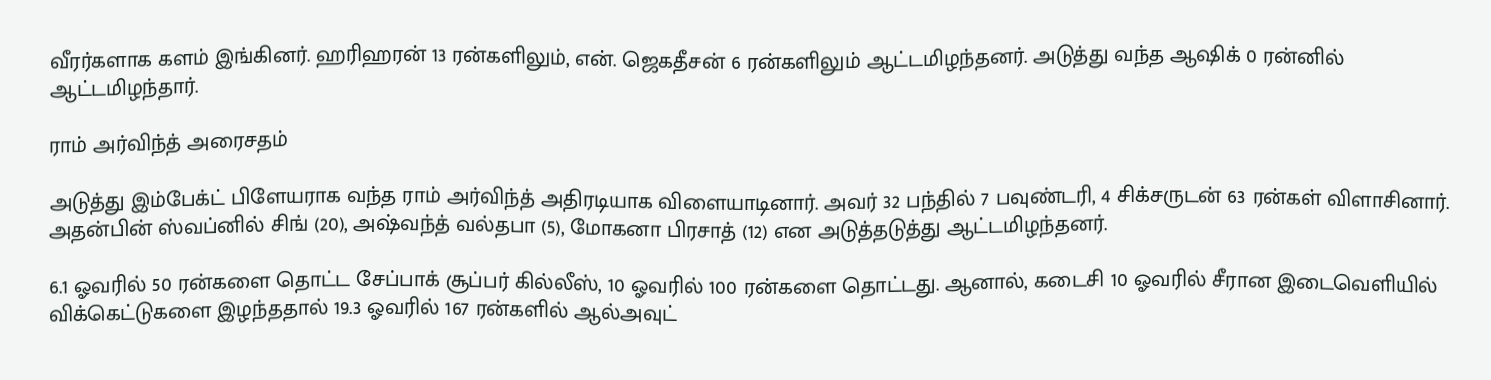வீரர்களாக களம் இங்கினர். ஹரிஹரன் 13 ரன்களிலும், என். ஜெகதீசன் 6 ரன்களிலும் ஆட்டமிழந்தனர். அடுத்து வந்த ஆஷிக் 0 ரன்னில் ஆட்டமிழந்தார்.

ராம் அர்விந்த் அரைசதம்

அடுத்து இம்பேக்ட் பிளேயராக வந்த ராம் அர்விந்த் அதிரடியாக விளையாடினார். அவர் 32 பந்தில் 7 பவுண்டரி, 4 சிக்சருடன் 63 ரன்கள் விளாசினார். அதன்பின் ஸ்வப்னில் சிங் (20), அஷ்வந்த் வல்தபா (5), மோகனா பிரசாத் (12) என அடுத்தடுத்து ஆட்டமிழந்தனர்.

6.1 ஓவரில் 50 ரன்களை தொட்ட சேப்பாக் சூப்பர் கில்லீஸ், 10 ஓவரில் 100 ரன்களை தொட்டது. ஆனால், கடைசி 10 ஓவரில் சீரான இடைவெளியில் விக்கெட்டுகளை இழந்ததால் 19.3 ஓவரில் 167 ரன்களில் ஆல்அவுட்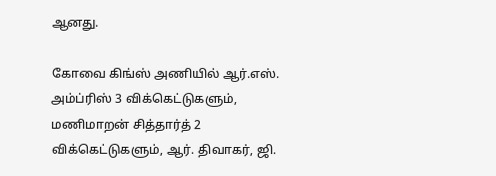ஆனது.

கோவை கிங்ஸ் அணியில் ஆர்.எஸ். அம்ப்ரிஸ் 3 விக்கெட்டுகளும், மணிமாறன் சித்தார்த் 2 விக்கெட்டுகளும், ஆர். திவாகர், ஜி.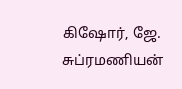கிஷோர், ஜே. சுப்ரமணியன்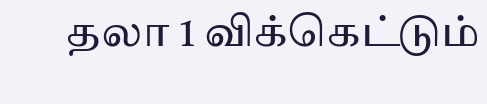தலா 1 விக்கெட்டும்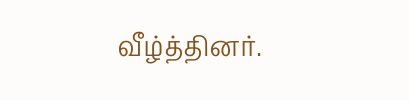வீழ்த்தினர்.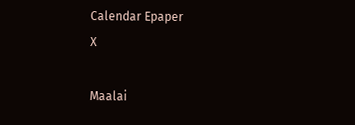Calendar Epaper
X

Maalai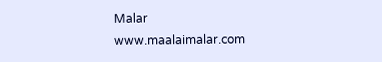Malar
www.maalaimalar.com